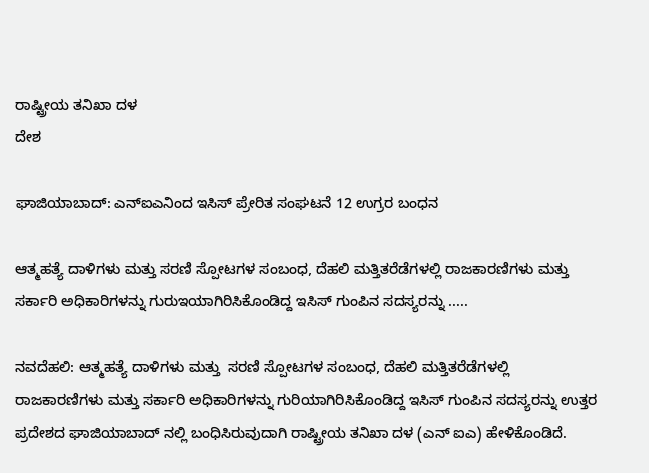ರಾಷ್ಟ್ರೀಯ ತನಿಖಾ ದಳ
ದೇಶ

ಘಾಜಿಯಾಬಾದ್: ಎನ್ಐಎನಿಂದ ಇಸಿಸ್ ಪ್ರೇರಿತ ಸಂಘಟನೆ 12 ಉಗ್ರರ ಬಂಧನ

ಆತ್ಮಹತ್ಯೆ ದಾಳಿಗಳು ಮತ್ತು ಸರಣಿ ಸ್ಪೋಟಗಳ ಸಂಬಂಧ, ದೆಹಲಿ ಮತ್ತಿತರೆಡೆಗಳಲ್ಲಿ ರಾಜಕಾರಣಿಗಳು ಮತ್ತು ಸರ್ಕಾರಿ ಅಧಿಕಾರಿಗಳನ್ನು ಗುರುಇಯಾಗಿರಿಸಿಕೊಂಡಿದ್ದ ಇಸಿಸ್ ಗುಂಪಿನ ಸದಸ್ಯರನ್ನು .....

ನವದೆಹಲಿ: ಆತ್ಮಹತ್ಯೆ ದಾಳಿಗಳು ಮತ್ತು  ಸರಣಿ ಸ್ಪೋಟಗಳ ಸಂಬಂಧ, ದೆಹಲಿ ಮತ್ತಿತರೆಡೆಗಳಲ್ಲಿ ರಾಜಕಾರಣಿಗಳು ಮತ್ತು ಸರ್ಕಾರಿ ಅಧಿಕಾರಿಗಳನ್ನು ಗುರಿಯಾಗಿರಿಸಿಕೊಂಡಿದ್ದ ಇಸಿಸ್ ಗುಂಪಿನ ಸದಸ್ಯರನ್ನು ಉತ್ತರ ಪ್ರದೇಶದ ಘಾಜಿಯಾಬಾದ್ ನಲ್ಲಿ ಬಂಧಿಸಿರುವುದಾಗಿ ರಾಷ್ಟ್ರೀಯ ತನಿಖಾ ದಳ (ಎನ್ ಐಎ) ಹೇಳಿಕೊಂಡಿದೆ.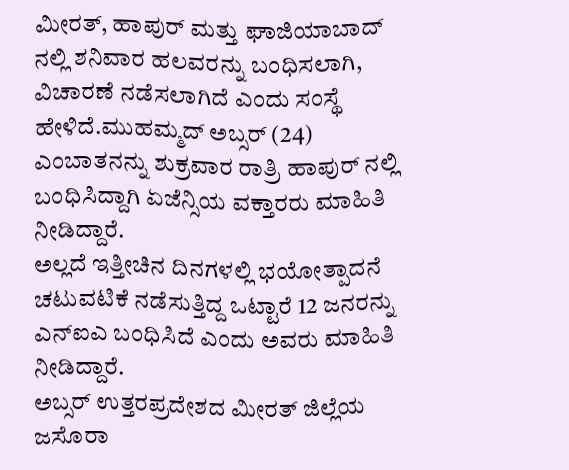ಮೀರತ್, ಹಾಪುರ್ ಮತ್ತು ಘಾಜಿಯಾಬಾದ್ ನಲ್ಲಿ ಶನಿವಾರ ಹಲವರನ್ನು ಬಂಧಿಸಲಾಗಿ, ವಿಚಾರಣೆ ನಡೆಸಲಾಗಿದೆ ಎಂದು ಸಂಸ್ಥೆ ಹೇಳಿದೆ.ಮುಹಮ್ಮದ್ ಅಬ್ಸರ್ (24) ಎಂಬಾತನನ್ನು ಶುಕ್ರವಾರ ರಾತ್ರಿ ಹಾಪುರ್ ನಲ್ಲಿ ಬಂಧಿಸಿದ್ದಾಗಿ ಏಜೆನ್ಸಿಯ ವಕ್ತಾರರು ಮಾಹಿತಿ ನೀಡಿದ್ದಾರೆ.
ಅಲ್ಲದೆ ಇತ್ತೀಚಿನ ದಿನಗಳಲ್ಲಿ ಭಯೋತ್ಪಾದನೆ ಚಟುವಟಿಕೆ ನಡೆಸುತ್ತಿದ್ದ ಒಟ್ಟಾರೆ 12 ಜನರನ್ನು ಎನ್ಐಎ ಬಂಧಿಸಿದೆ ಎಂದು ಅವರು ಮಾಹಿತಿ ನೀಡಿದ್ದಾರೆ.
ಅಬ್ಸರ್ ಉತ್ತರಪ್ರದೇಶದ ಮೀರತ್ ಜಿಲ್ಲೆಯ ಜಸೊರಾ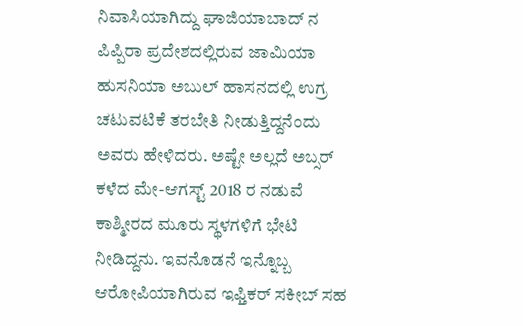ನಿವಾಸಿಯಾಗಿದ್ದು ಘಾಜಿಯಾಬಾದ್ ನ ಪಿಪ್ಪಿರಾ ಪ್ರದೇಶದಲ್ಲಿರುವ ಜಾಮಿಯಾ ಹುಸನಿಯಾ ಅಬುಲ್ ಹಾಸನದಲ್ಲಿ ಉಗ್ರ ಚಟುವಟಿಕೆ ತರಬೇತಿ ನೀಡುತ್ತಿದ್ದನೆಂದು ಅವರು ಹೇಳಿದರು. ಅಷ್ಟೇ ಅಲ್ಲದೆ ಅಬ್ಸರ್ ಕಳೆದ ಮೇ-ಆಗಸ್ಟ್ 2018 ರ ನಡುವೆ ಕಾಶ್ಮೀರದ ಮೂರು ಸ್ಥಳಗಳಿಗೆ ಭೇಟಿ ನೀಡಿದ್ದನು. ಇವನೊಡನೆ ಇನ್ನೊಬ್ಬ ಆರೋಪಿಯಾಗಿರುವ ಇಫ್ತಿಕರ್ ಸಕೀಬ್ ಸಹ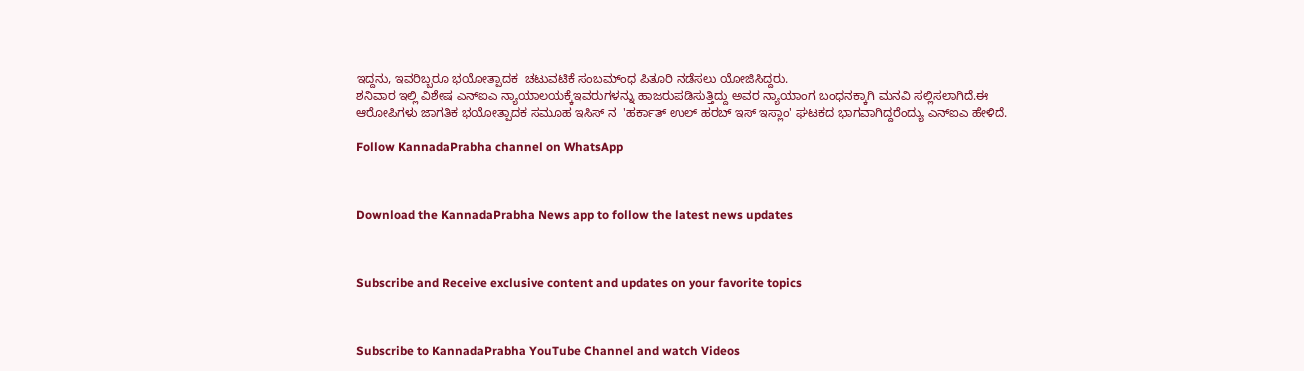ಇದ್ದನು, ಇವರಿಬ್ಬರೂ ಭಯೋತ್ಪಾದಕ  ಚಟುವಟಿಕೆ ಸಂಬಮ್ಂಧ ಪಿತೂರಿ ನಡೆಸಲು ಯೋಜಿಸಿದ್ದರು.
ಶನಿವಾರ ಇಲ್ಲಿ ವಿಶೇಷ ಎನ್ಐಎ ನ್ಯಾಯಾಲಯಕ್ಕೆಇವರುಗಳನ್ನು ಹಾಜರುಪಡಿಸುತ್ತಿದ್ದು ಅವರ ನ್ಯಾಯಾಂಗ ಬಂಧನಕ್ಕಾಗಿ ಮನವಿ ಸಲ್ಲಿಸಲಾಗಿದೆ.ಈ ಆರೋಪಿಗಳು ಜಾಗತಿಕ ಭಯೋತ್ಪಾದಕ ಸಮೂಹ ಇಸಿಸ್ ನ  'ಹರ್ಕಾತ್ ಉಲ್ ಹರಬ್ ಇಸ್ ಇಸ್ಲಾಂ' ಘಟಕದ ಭಾಗವಾಗಿದ್ದರೆಂದ್ಯು ಎನ್ಐಎ ಹೇಳಿದೆ.

Follow KannadaPrabha channel on WhatsApp



Download the KannadaPrabha News app to follow the latest news updates



Subscribe and Receive exclusive content and updates on your favorite topics



Subscribe to KannadaPrabha YouTube Channel and watch Videos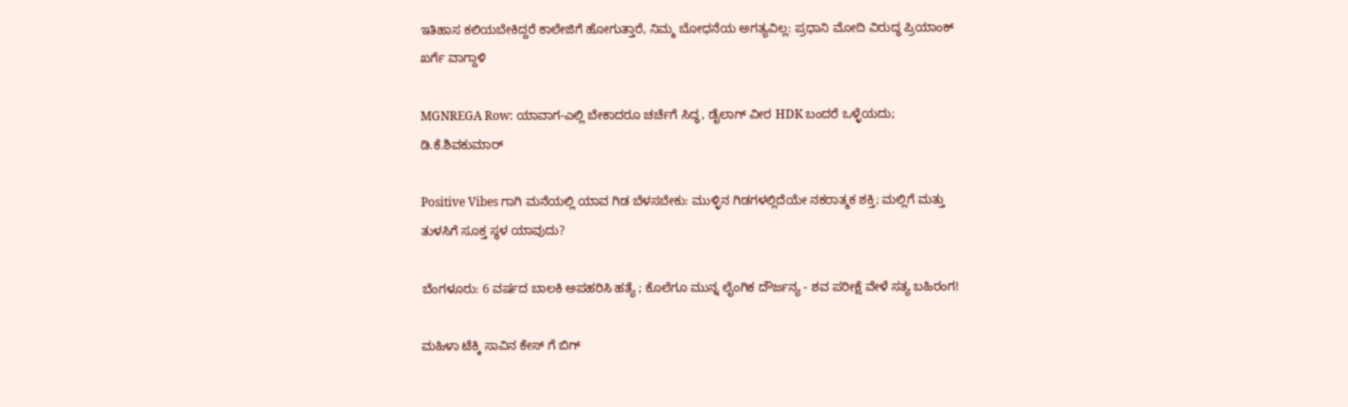ಇತಿಹಾಸ ಕಲಿಯಬೇಕಿದ್ದರೆ ಕಾಲೇಜಿಗೆ ಹೋಗುತ್ತಾರೆ, ನಿಮ್ಮ ಬೋಧನೆಯ ಅಗತ್ಯವಿಲ್ಲ: ಪ್ರಧಾನಿ ಮೋದಿ ವಿರುದ್ಧ ಪ್ರಿಯಾಂಕ್ ಖರ್ಗೆ ವಾಗ್ದಾಳಿ

MGNREGA Row: ಯಾವಾಗ-ಎಲ್ಲಿ ಬೇಕಾದರೂ ಚರ್ಚೆಗೆ ಸಿದ್ಧ, ಡೈಲಾಗ್‌ ವೀರ HDK ಬಂದರೆ ಒಳ್ಳೆಯದು; ಡಿ.ಕೆ.ಶಿವಕುಮಾರ್

Positive Vibes ಗಾಗಿ ಮನೆಯಲ್ಲಿ ಯಾವ ಗಿಡ ಬೆಳಸಬೇಕು: ಮುಳ್ಳಿನ ಗಿಡಗಳಲ್ಲಿದೆಯೇ ನಕರಾತ್ಮಕ ಶಕ್ತಿ; ಮಲ್ಲಿಗೆ ಮತ್ತು ತುಳಸಿಗೆ ಸೂಕ್ತ ಸ್ಥಳ ಯಾವುದು?

ಬೆಂಗಳೂರು: 6 ವರ್ಷದ ಬಾಲಕಿ ಅಪಹರಿಸಿ ಹತ್ಯೆ ; ಕೊಲೆಗೂ ಮುನ್ನ ಲೈಂಗಿಕ ದೌರ್ಜನ್ಯ - ಶವ ಪರೀಕ್ಷೆ ವೇಳೆ ಸತ್ಯ ಬಹಿರಂಗ!

ಮಹಿಳಾ ಟೆಕ್ಕಿ ಸಾವಿನ ಕೇಸ್ ಗೆ ಬಿಗ್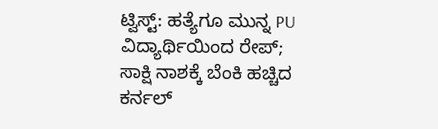ಟ್ವಿಸ್ಟ್: ಹತ್ಯೆಗೂ ಮುನ್ನ PU ವಿದ್ಯಾರ್ಥಿಯಿಂದ ರೇಪ್; ಸಾಕ್ಷಿ ನಾಶಕ್ಕೆ ಬೆಂಕಿ ಹಚ್ಚಿದ ಕರ್ನಲ್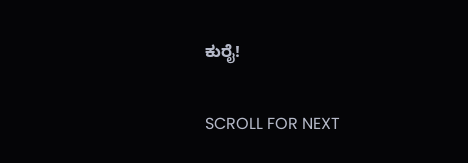ಕುರೈ!

SCROLL FOR NEXT